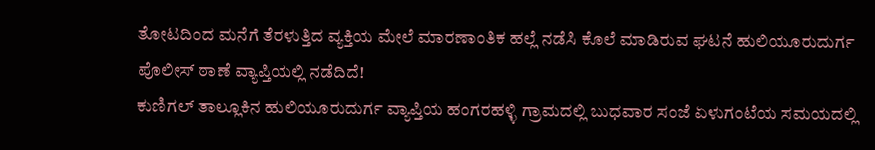ತೋಟದಿಂದ ಮನೆಗೆ ತೆರಳುತ್ತಿದ ವ್ಯಕ್ತಿಯ ಮೇಲೆ ಮಾರಣಾಂತಿಕ ಹಲ್ಲೆ ನಡೆಸಿ ಕೊಲೆ ಮಾಡಿರುವ ಘಟನೆ ಹುಲಿಯೂರುದುರ್ಗ ಪೊಲೀಸ್ ಠಾಣೆ ವ್ಯಾಪ್ತಿಯಲ್ಲಿ ನಡೆದಿದೆ!
ಕುಣಿಗಲ್ ತಾಲ್ಲೂಕಿನ ಹುಲಿಯೂರುದುರ್ಗ ವ್ಯಾಪ್ತಿಯ ಹಂಗರಹಳ್ಳಿ ಗ್ರಾಮದಲ್ಲಿ ಬುಧವಾರ ಸಂಜೆ ಏಳುಗಂಟೆಯ ಸಮಯದಲ್ಲಿ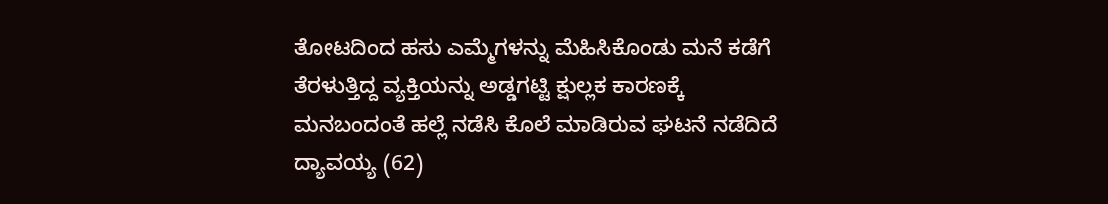ತೋಟದಿಂದ ಹಸು ಎಮ್ಮೆಗಳನ್ನು ಮೆಹಿಸಿಕೊಂಡು ಮನೆ ಕಡೆಗೆ ತೆರಳುತ್ತಿದ್ದ ವ್ಯಕ್ತಿಯನ್ನು ಅಡ್ಡಗಟ್ಟಿ ಕ್ಷುಲ್ಲಕ ಕಾರಣಕ್ಕೆ ಮನಬಂದಂತೆ ಹಲ್ಲೆ ನಡೆಸಿ ಕೊಲೆ ಮಾಡಿರುವ ಘಟನೆ ನಡೆದಿದೆ ದ್ಯಾವಯ್ಯ (62)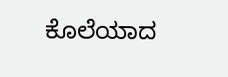ಕೊಲೆಯಾದ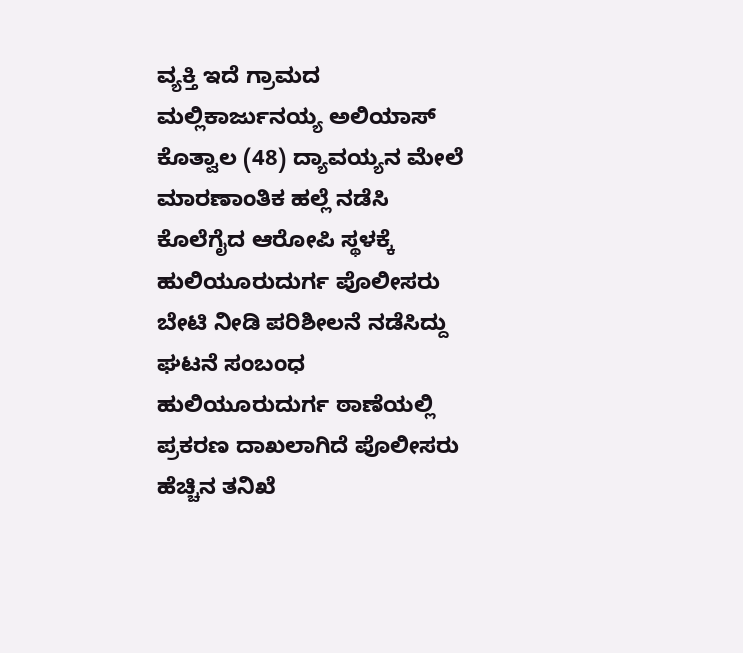ವ್ಯಕ್ತಿ ಇದೆ ಗ್ರಾಮದ ಮಲ್ಲಿಕಾರ್ಜುನಯ್ಯ ಅಲಿಯಾಸ್ ಕೊತ್ವಾಲ (48) ದ್ಯಾವಯ್ಯನ ಮೇಲೆ ಮಾರಣಾಂತಿಕ ಹಲ್ಲೆ ನಡೆಸಿ ಕೊಲೆಗೈದ ಆರೋಪಿ ಸ್ಥಳಕ್ಕೆ ಹುಲಿಯೂರುದುರ್ಗ ಪೊಲೀಸರು ಬೇಟಿ ನೀಡಿ ಪರಿಶೀಲನೆ ನಡೆಸಿದ್ದು ಘಟನೆ ಸಂಬಂಧ ಹುಲಿಯೂರುದುರ್ಗ ಠಾಣೆಯಲ್ಲಿ ಪ್ರಕರಣ ದಾಖಲಾಗಿದೆ ಪೊಲೀಸರು ಹೆಚ್ಚಿನ ತನಿಖೆ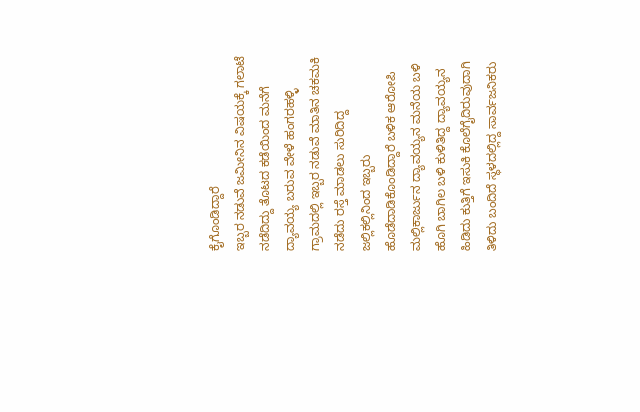ಕೈಗೊಂಡಿದ್ದಾರೆ
ಇಬ್ಬರ ನಡುವೆ ಜಮೀನಿನ ವಿಷಯಕ್ಕೆ ಗಲಾಟೆ ನಡೆದಿದ್ದು ತೊಟದ ಕಡೆಯಿಂದ ಮನೆಗೆ ದ್ಯಾವಯ್ಯ ಬರುವ ವೇಳೆ ಹಂಗರಹಳ್ಳಿ ಗ್ರಾಮದಲ್ಲಿ ಇಬ್ಬರ ನಡುವೆ ಮಾತಿನ ಚಕಮಕಿ ನಡೆದು ರಸ್ತೆ ಮಾಡಲು ಸುರಿದಿದ್ದ ಜಲ್ಲಿಕಲ್ಲಿನಿಂದ ಇಬ್ಬರು ಹೊಡೆದಾಡಿಕೊಂಡಿದ್ದಾರೆ ಬಳಿಕ ಆರೋಪಿ ಮಲ್ಲಿಕಾರ್ಜುನ ದ್ಯಾವಯ್ಯನ ಮನೆಯ ಬಳಿ ಹೊಗಿ ಬಾಗಿಲ ಬಳಿ ಕುಳಿತಿದ್ದ ದ್ಯಾವಯ್ಯನ ಹಿಡಿದು ಕುತ್ತಿಗೆ ಇಸುಕಿ ಕೊಲೆಗೈದಿರುವುದಾಗಿ ತಿಳಿದು ಬಂದಿದೆ ಸ್ಥಳದಲ್ಲಿದ್ದ ಸಾರ್ವಜನಿಕರು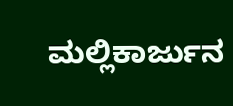ಮಲ್ಲಿಕಾರ್ಜುನ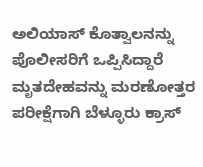ಅಲಿಯಾಸ್ ಕೊತ್ವಾಲನನ್ನು ಪೊಲೀಸರಿಗೆ ಒಪ್ಪಿಸಿದ್ದಾರೆ ಮೃತದೇಹವನ್ನು ಮರಣೋತ್ತರ ಪರೀಕ್ಷೆಗಾಗಿ ಬೆಳ್ಳೂರು ಕ್ರಾಸ್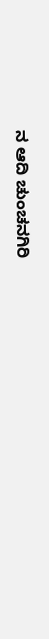ನ ಆದಿ ಚುಂಚನಗಿರಿ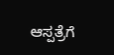ಆಸ್ಪತ್ರೆಗೆ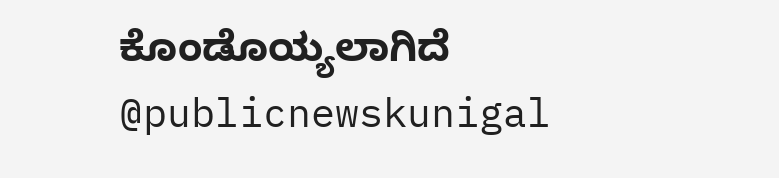ಕೊಂಡೊಯ್ಯಲಾಗಿದೆ @publicnewskunigal